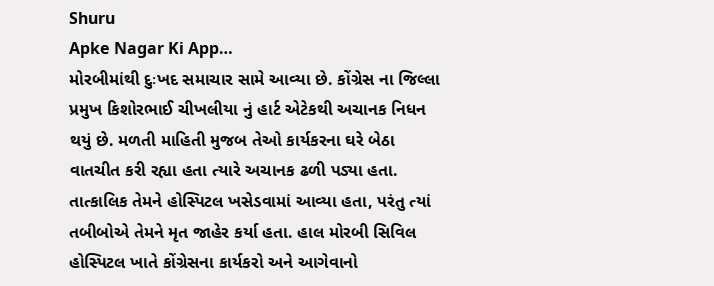Shuru
Apke Nagar Ki App…
મોરબીમાંથી દુઃખદ સમાચાર સામે આવ્યા છે. કોંગ્રેસ ના જિલ્લા પ્રમુખ કિશોરભાઈ ચીખલીયા નું હાર્ટ એટેકથી અચાનક નિધન થયું છે. મળતી માહિતી મુજબ તેઓ કાર્યકરના ઘરે બેઠા વાતચીત કરી રહ્યા હતા ત્યારે અચાનક ઢળી પડ્યા હતા. તાત્કાલિક તેમને હોસ્પિટલ ખસેડવામાં આવ્યા હતા, પરંતુ ત્યાં તબીબોએ તેમને મૃત જાહેર કર્યા હતા. હાલ મોરબી સિવિલ હોસ્પિટલ ખાતે કોંગ્રેસના કાર્યકરો અને આગેવાનો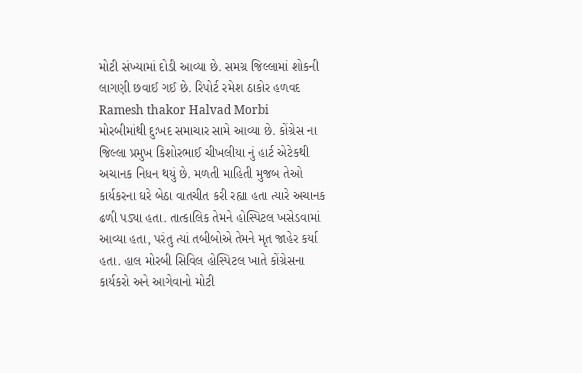મોટી સંખ્યામાં દોડી આવ્યા છે. સમગ્ર જિલ્લામાં શોકની લાગણી છવાઈ ગઈ છે. રિપોર્ટ રમેશ ઠાકોર હળવદ
Ramesh thakor Halvad Morbi
મોરબીમાંથી દુઃખદ સમાચાર સામે આવ્યા છે. કોંગ્રેસ ના જિલ્લા પ્રમુખ કિશોરભાઈ ચીખલીયા નું હાર્ટ એટેકથી અચાનક નિધન થયું છે. મળતી માહિતી મુજબ તેઓ કાર્યકરના ઘરે બેઠા વાતચીત કરી રહ્યા હતા ત્યારે અચાનક ઢળી પડ્યા હતા. તાત્કાલિક તેમને હોસ્પિટલ ખસેડવામાં આવ્યા હતા, પરંતુ ત્યાં તબીબોએ તેમને મૃત જાહેર કર્યા હતા. હાલ મોરબી સિવિલ હોસ્પિટલ ખાતે કોંગ્રેસના કાર્યકરો અને આગેવાનો મોટી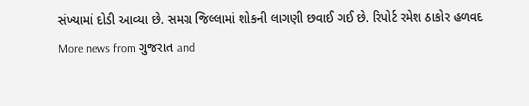સંખ્યામાં દોડી આવ્યા છે. સમગ્ર જિલ્લામાં શોકની લાગણી છવાઈ ગઈ છે. રિપોર્ટ રમેશ ઠાકોર હળવદ
More news from ગુજરાત and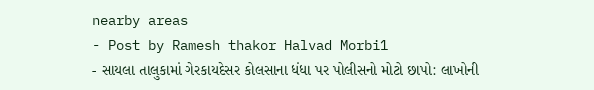nearby areas
- Post by Ramesh thakor Halvad Morbi1
- સાયલા તાલુકામાં ગેરકાયદેસર કોલસાના ધંધા પર પોલીસનો મોટો છાપો: લાખોની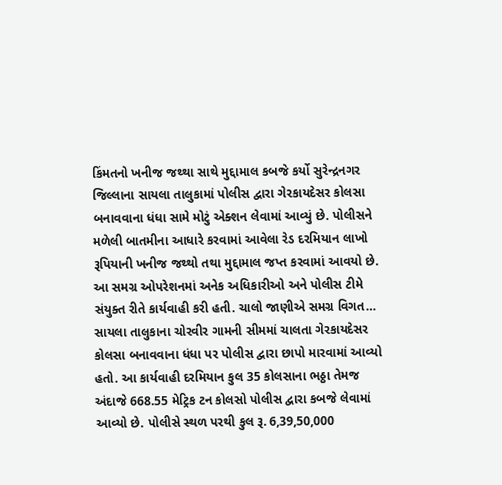કિંમતનો ખનીજ જથ્થા સાથે મુદ્દામાલ કબજે કર્યો સુરેન્દ્રનગર જિલ્લાના સાયલા તાલુકામાં પોલીસ દ્વારા ગેરકાયદેસર કોલસા બનાવવાના ધંધા સામે મોટું એક્શન લેવામાં આવ્યું છે. પોલીસને મળેલી બાતમીના આધારે કરવામાં આવેલા રેડ દરમિયાન લાખો રૂપિયાની ખનીજ જથ્થો તથા મુદ્દામાલ જપ્ત કરવામાં આવયો છે. આ સમગ્ર ઓપરેશનમાં અનેક અધિકારીઓ અને પોલીસ ટીમે સંયુક્ત રીતે કાર્યવાહી કરી હતી. ચાલો જાણીએ સમગ્ર વિગત… સાયલા તાલુકાના ચોરવીર ગામની સીમમાં ચાલતા ગેરકાયદેસર કોલસા બનાવવાના ધંધા પર પોલીસ દ્વારા છાપો મારવામાં આવ્યો હતો. આ કાર્યવાહી દરમિયાન કુલ 35 કોલસાના ભઠ્ઠા તેમજ અંદાજે 668.55 મેટ્રિક ટન કોલસો પોલીસ દ્વારા કબજે લેવામાં આવ્યો છે. પોલીસે સ્થળ પરથી કુલ રૂ. 6,39,50,000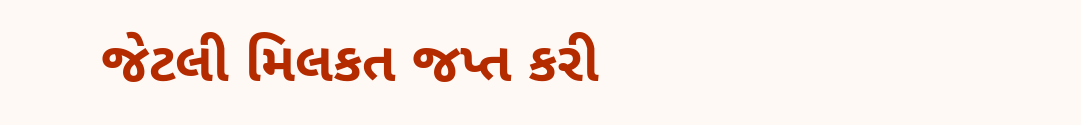જેટલી મિલકત જપ્ત કરી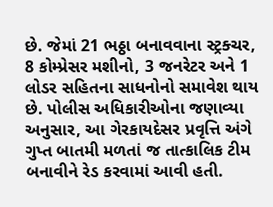છે. જેમાં 21 ભઠ્ઠા બનાવવાના સ્ટ્રક્ચર, 8 કોમ્પ્રેસર મશીનો, 3 જનરેટર અને 1 લોડર સહિતના સાધનોનો સમાવેશ થાય છે. પોલીસ અધિકારીઓના જણાવ્યા અનુસાર, આ ગેરકાયદેસર પ્રવૃત્તિ અંગે ગુપ્ત બાતમી મળતાં જ તાત્કાલિક ટીમ બનાવીને રેડ કરવામાં આવી હતી.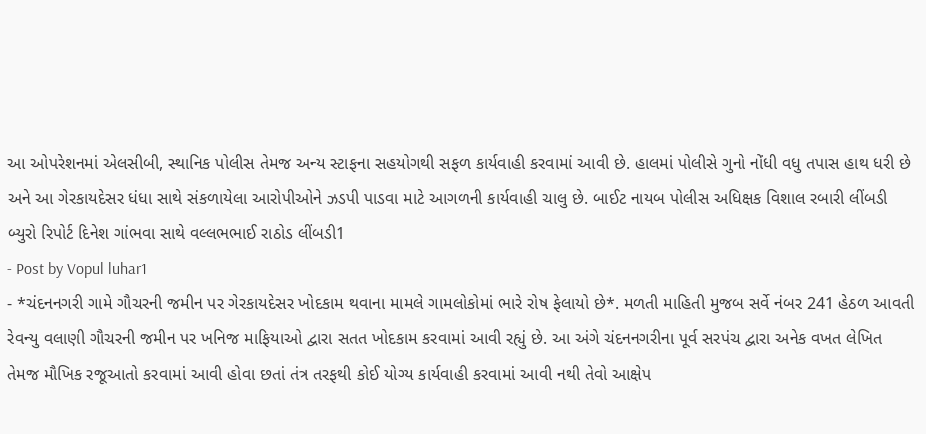આ ઓપરેશનમાં એલસીબી, સ્થાનિક પોલીસ તેમજ અન્ય સ્ટાફના સહયોગથી સફળ કાર્યવાહી કરવામાં આવી છે. હાલમાં પોલીસે ગુનો નોંધી વધુ તપાસ હાથ ધરી છે અને આ ગેરકાયદેસર ધંધા સાથે સંકળાયેલા આરોપીઓને ઝડપી પાડવા માટે આગળની કાર્યવાહી ચાલુ છે. બાઈટ નાયબ પોલીસ અધિક્ષક વિશાલ રબારી લીંબડી બ્યુરો રિપોર્ટ દિનેશ ગાંભવા સાથે વલ્લભભાઈ રાઠોડ લીંબડી1
- Post by Vopul luhar1
- *ચંદનનગરી ગામે ગૌચરની જમીન પર ગેરકાયદેસર ખોદકામ થવાના મામલે ગામલોકોમાં ભારે રોષ ફેલાયો છે*. મળતી માહિતી મુજબ સર્વે નંબર 241 હેઠળ આવતી રેવન્યુ વલાણી ગૌચરની જમીન પર ખનિજ માફિયાઓ દ્વારા સતત ખોદકામ કરવામાં આવી રહ્યું છે. આ અંગે ચંદનનગરીના પૂર્વ સરપંચ દ્વારા અનેક વખત લેખિત તેમજ મૌખિક રજૂઆતો કરવામાં આવી હોવા છતાં તંત્ર તરફથી કોઈ યોગ્ય કાર્યવાહી કરવામાં આવી નથી તેવો આક્ષેપ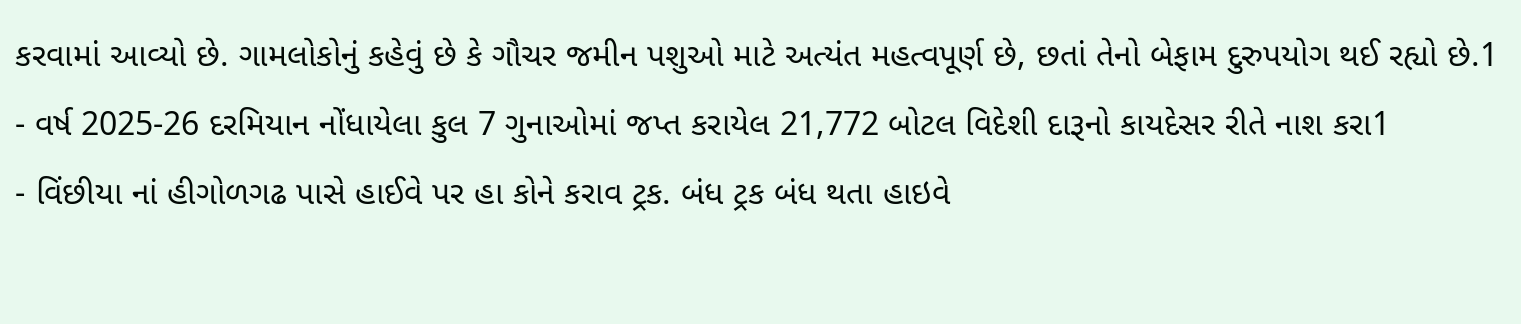કરવામાં આવ્યો છે. ગામલોકોનું કહેવું છે કે ગૌચર જમીન પશુઓ માટે અત્યંત મહત્વપૂર્ણ છે, છતાં તેનો બેફામ દુરુપયોગ થઈ રહ્યો છે.1
- વર્ષ 2025-26 દરમિયાન નોંધાયેલા કુલ 7 ગુનાઓમાં જપ્ત કરાયેલ 21,772 બોટલ વિદેશી દારૂનો કાયદેસર રીતે નાશ કરા1
- વિંછીયા નાં હીગોળગઢ પાસે હાઈવે પર હા કોને કરાવ ટ્રક. બંધ ટ્રક બંધ થતા હાઇવે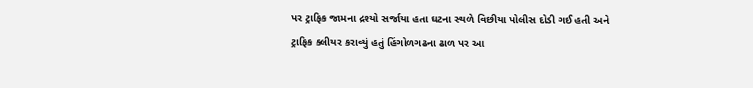પર ટ્રાફિક જામના દ્રશ્યો સર્જાયા હતા ઘટના સ્થળે વિછીયા પોલીસ દોડી ગઈ હતી અને ટ્રાફિક ક્લીયર કરાવ્યું હતું હિંગોળગઢના ઢાળ પર આ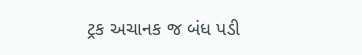ટ્રક અચાનક જ બંધ પડી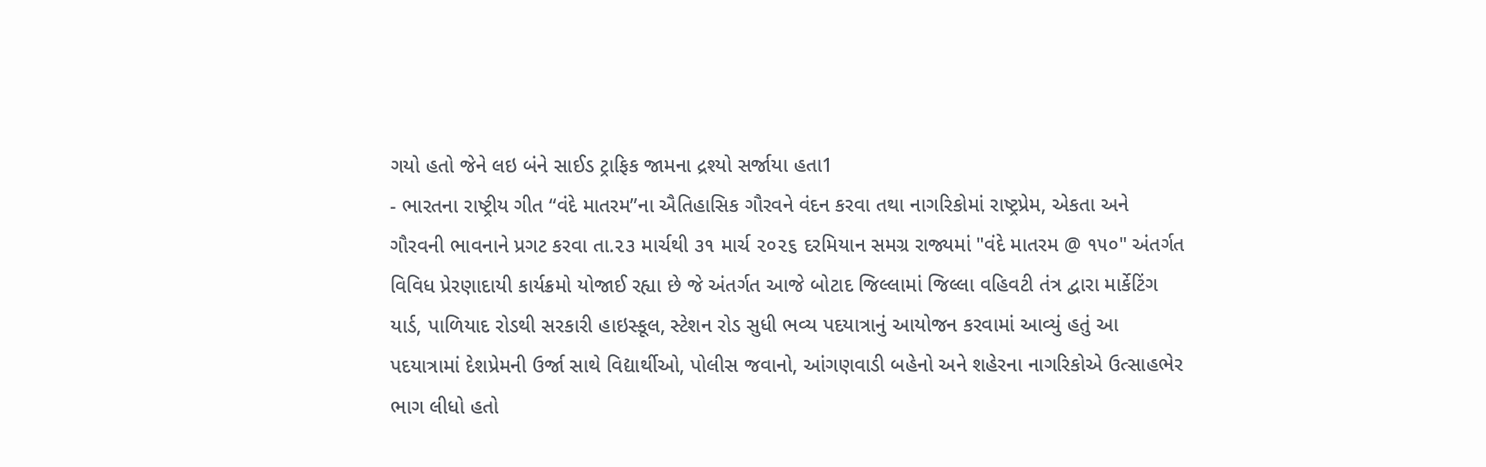ગયો હતો જેને લઇ બંને સાઈડ ટ્રાફિક જામના દ્રશ્યો સર્જાયા હતા1
- ભારતના રાષ્ટ્રીય ગીત “વંદે માતરમ”ના ઐતિહાસિક ગૌરવને વંદન કરવા તથા નાગરિકોમાં રાષ્ટ્રપ્રેમ, એકતા અને ગૌરવની ભાવનાને પ્રગટ કરવા તા.૨૩ માર્ચથી ૩૧ માર્ચ ૨૦૨૬ દરમિયાન સમગ્ર રાજ્યમાં "વંદે માતરમ @ ૧૫૦" અંતર્ગત વિવિધ પ્રેરણાદાયી કાર્યક્રમો યોજાઈ રહ્યા છે જે અંતર્ગત આજે બોટાદ જિલ્લામાં જિલ્લા વહિવટી તંત્ર દ્વારા માર્કેટિંગ યાર્ડ, પાળિયાદ રોડથી સરકારી હાઇસ્કૂલ, સ્ટેશન રોડ સુધી ભવ્ય પદયાત્રાનું આયોજન કરવામાં આવ્યું હતું આ પદયાત્રામાં દેશપ્રેમની ઉર્જા સાથે વિદ્યાર્થીઓ, પોલીસ જવાનો, આંગણવાડી બહેનો અને શહેરના નાગરિકોએ ઉત્સાહભેર ભાગ લીધો હતો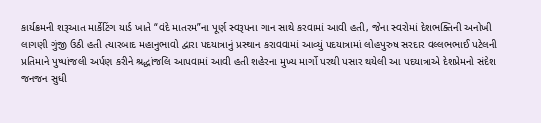કાર્યક્રમની શરૂઆત માર્કેટિંગ યાર્ડ ખાતે “વંદે માતરમ”ના પૂર્ણ સ્વરૂપના ગાન સાથે કરવામાં આવી હતી, જેના સ્વરોમાં દેશભક્તિની અનોખી લાગણી ગુંજી ઉઠી હતી ત્યારબાદ મહાનુભાવો દ્વારા પદયાત્રાનું પ્રસ્થાન કરાવવામાં આવ્યું પદયાત્રામાં લોહપુરુષ સરદાર વલ્લભભાઈ પટેલની પ્રતિમાને પુષ્પાંજલી અર્પણ કરીને શ્રદ્ધાંજલિ આપવામાં આવી હતી શહેરના મુખ્ય માર્ગો પરથી પસાર થયેલી આ પદયાત્રાએ દેશપ્રેમનો સંદેશ જનજન સુધી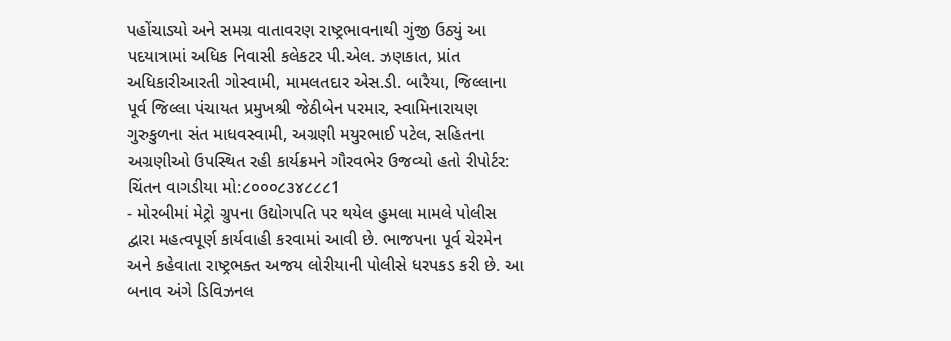પહોંચાડ્યો અને સમગ્ર વાતાવરણ રાષ્ટ્રભાવનાથી ગુંજી ઉઠ્યું આ પદયાત્રામાં અધિક નિવાસી કલેકટર પી.એલ. ઝણકાત, પ્રાંત અધિકારીઆરતી ગોસ્વામી, મામલતદાર એસ.ડી. બારૈયા, જિલ્લાના પૂર્વ જિલ્લા પંચાયત પ્રમુખશ્રી જેઠીબેન પરમાર, સ્વામિનારાયણ ગુરુકુળના સંત માધવસ્વામી, અગ્રણી મયુરભાઈ પટેલ, સહિતના અગ્રણીઓ ઉપસ્થિત રહી કાર્યક્રમને ગૌરવભેર ઉજવ્યો હતો રીપોર્ટર: ચિંતન વાગડીયા મો:૮૦૦૦૮૩૪૮૮૮1
- મોરબીમાં મેટ્રો ગ્રુપના ઉદ્યોગપતિ પર થયેલ હુમલા મામલે પોલીસ દ્વારા મહત્વપૂર્ણ કાર્યવાહી કરવામાં આવી છે. ભાજપના પૂર્વ ચેરમેન અને કહેવાતા રાષ્ટ્રભક્ત અજય લોરીયાની પોલીસે ધરપકડ કરી છે. આ બનાવ અંગે ડિવિઝનલ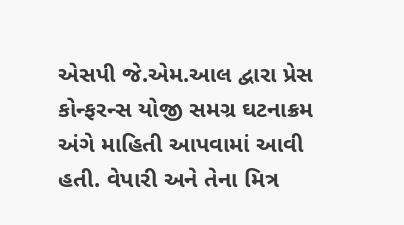એસપી જે.એમ.આલ દ્વારા પ્રેસ કોન્ફરન્સ યોજી સમગ્ર ઘટનાક્રમ અંગે માહિતી આપવામાં આવી હતી. વેપારી અને તેના મિત્ર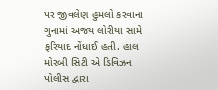પર જીવલેણ હુમલો કરવાના ગુનામાં અજય લોરીયા સામે ફરિયાદ નોંધાઈ હતી. હાલ મોરબી સિટી એ ડિવિઝન પોલીસ દ્વારા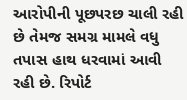આરોપીની પૂછપરછ ચાલી રહી છે તેમજ સમગ્ર મામલે વધુ તપાસ હાથ ધરવામાં આવી રહી છે. રિપોર્ટ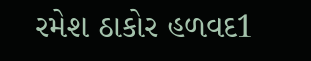રમેશ ઠાકોર હળવદ1